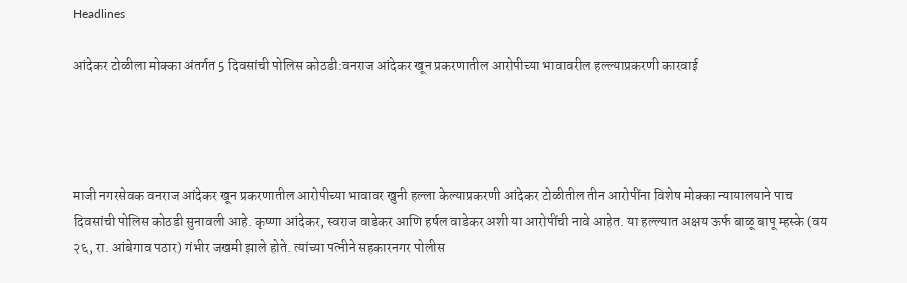Headlines

आंदेकर टोळीला मोक्का अंतर्गत 5 दिवसांची पोलिस कोठडी:वनराज आंदेकर खून प्रकरणातील आरोपीच्या भावावरील हल्ल्याप्रकरणी कारवाई




माजी नगरसेवक वनराज आंदेकर खून प्रकरणातील आरोपीच्या भावावर खुनी हल्ला केल्याप्रकरणी आंदेकर टोळीतील तीन आरोपींना विशेष मोक्का न्यायालयाने पाच दिवसांची पोलिस कोठडी सुनावली आहे. कृष्णा आंदेकर, स्वराज वाडेकर आणि हर्षल वाडेकर अशी या आरोपींची नावे आहेत. या हल्ल्यात अक्षय ऊर्फ बाळू बापू म्हस्के (वय २६, रा. आंबेगाव पठार) गंभीर जखमी झाले होते. त्यांच्या पत्नीने सहकारनगर पोलीस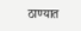ठाण्यात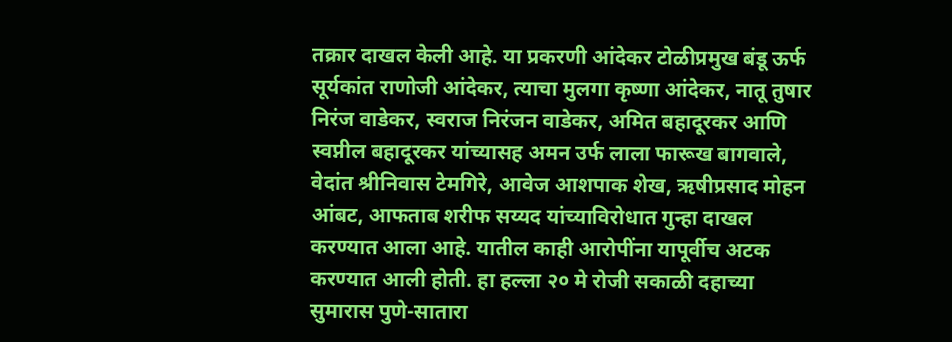तक्रार दाखल केली आहे. या प्रकरणी आंदेकर टोळीप्रमुख बंडू ऊर्फ सूर्यकांत राणोजी आंदेकर, त्याचा मुलगा कृष्णा आंदेकर, नातू तुषार निरंज वाडेकर, स्वराज निरंजन वाडेकर, अमित बहादूरकर आणि स्वप्नील बहादूरकर यांच्यासह अमन उर्फ लाला फारूख बागवाले, वेदांत श्रीनिवास टेमगिरे, आवेज आशपाक शेख, ऋषीप्रसाद मोहन आंबट, आफताब शरीफ सय्यद यांच्याविरोधात गुन्हा दाखल करण्यात आला आहे. यातील काही आरोपींना यापूर्वीच अटक करण्यात आली होती. हा हल्ला २० मे रोजी सकाळी दहाच्या सुमारास पुणे-सातारा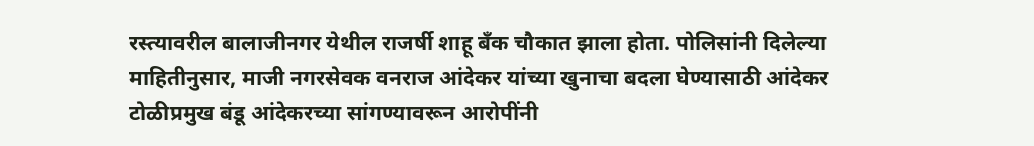रस्त्यावरील बालाजीनगर येथील राजर्षी शाहू बँक चौकात झाला होता. पोलिसांनी दिलेल्या माहितीनुसार, माजी नगरसेवक वनराज आंदेकर यांच्या खुनाचा बदला घेण्यासाठी आंदेकर टोळीप्रमुख बंडू आंदेकरच्या सांगण्यावरून आरोपींनी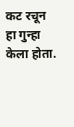कट रचून हा गुन्हा केला होता.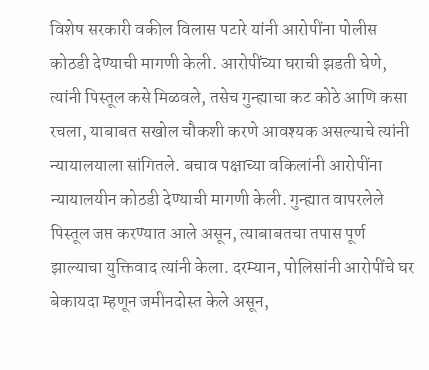विशेष सरकारी वकील विलास पटारे यांनी आरोपींना पोलीस कोठडी देण्याची मागणी केली. आरोपींच्या घराची झडती घेणे, त्यांनी पिस्तूल कसे मिळवले, तसेच गुन्ह्याचा कट कोठे आणि कसा रचला, याबाबत सखोल चौकशी करणे आवश्यक असल्याचे त्यांनी न्यायालयाला सांगितले. बचाव पक्षाच्या वकिलांनी आरोपींना न्यायालयीन कोठडी देण्याची मागणी केली. गुन्ह्यात वापरलेले पिस्तूल जप्त करण्यात आले असून, त्याबाबतचा तपास पूर्ण झाल्याचा युक्तिवाद त्यांनी केला. दरम्यान, पोलिसांनी आरोपींचे घर बेकायदा म्हणून जमीनदोस्त केले असून,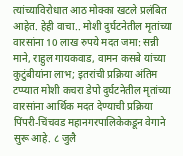त्यांच्याविरोधात आठ मोक्का खटले प्रलंबित आहेत. हेही वाचा.. मोशी दुर्घटनेतील मृतांच्या वारसांना 10 लाख रुपये मदत जमा: सन्नी माने, राहुल गायकवाड, वामन कसबे यांच्या कुटुंबीयांना लाभ; इतरांची प्रक्रिया अंतिम टप्प्यात मोशी कचरा डेपो दुर्घटनेतील मृतांच्या वारसांना आर्थिक मदत देण्याची प्रक्रिया पिंपरी-चिंचवड महानगरपालिकेकडून वेगाने सुरू आहे. ८ जुलै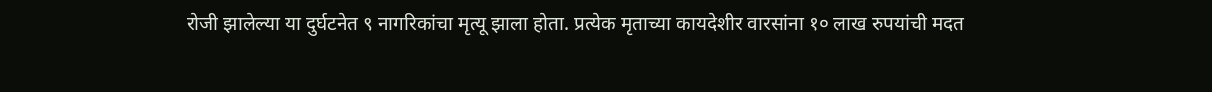रोजी झालेल्या या दुर्घटनेत ९ नागरिकांचा मृत्यू झाला होता. प्रत्येक मृताच्या कायदेशीर वारसांना १० लाख रुपयांची मदत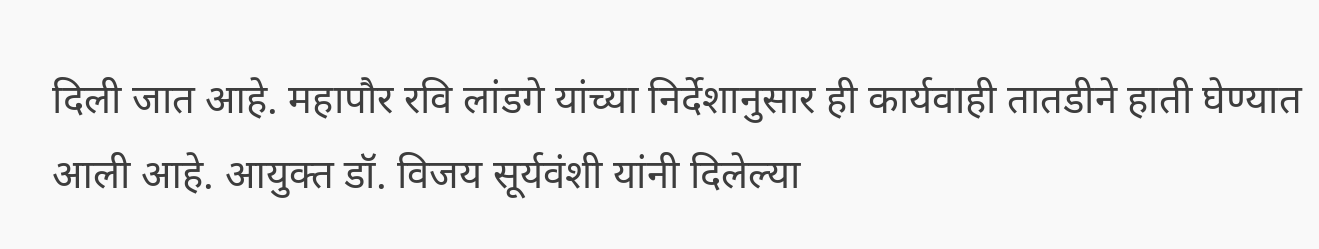दिली जात आहे. महापौर रवि लांडगे यांच्या निर्देशानुसार ही कार्यवाही तातडीने हाती घेण्यात आली आहे. आयुक्त डॉ. विजय सूर्यवंशी यांनी दिलेल्या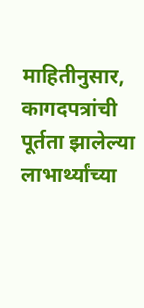माहितीनुसार, कागदपत्रांची पूर्तता झालेल्या लाभार्थ्यांच्या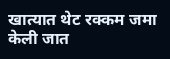खात्यात थेट रक्कम जमा केली जात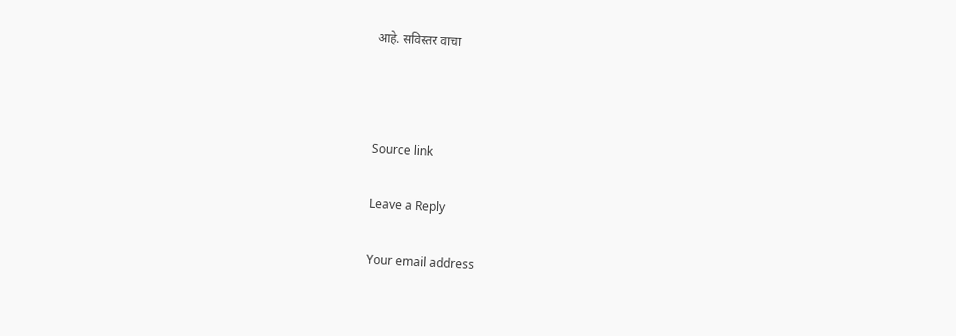आहे. सविस्तर वाचा



Source link

Leave a Reply

Your email address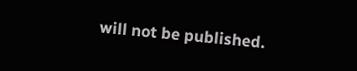will not be published.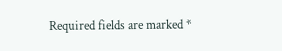Required fields are marked *